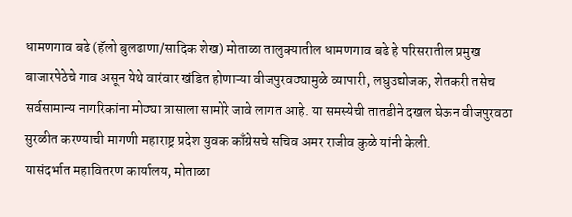धामणगाव बढे (हॅलो बुलढाणा/सादिक शेख) मोताळा तालुक्यातील धामणगाव बढे हे परिसरातील प्रमुख बाजारपेठेचे गाव असून येथे वारंवार खंडित होणाऱ्या वीजपुरवठ्यामुळे व्यापारी, लघुउद्योजक, शेतकरी तसेच सर्वसामान्य नागरिकांना मोठ्या त्रासाला सामोरे जावे लागत आहे. या समस्येची तातडीने दखल घेऊन वीजपुरवठा सुरळीत करण्याची मागणी महाराष्ट्र प्रदेश युवक काँग्रेसचे सचिव अमर राजीव कुळे यांनी केली.
यासंदर्भात महावितरण कार्यालय, मोताळा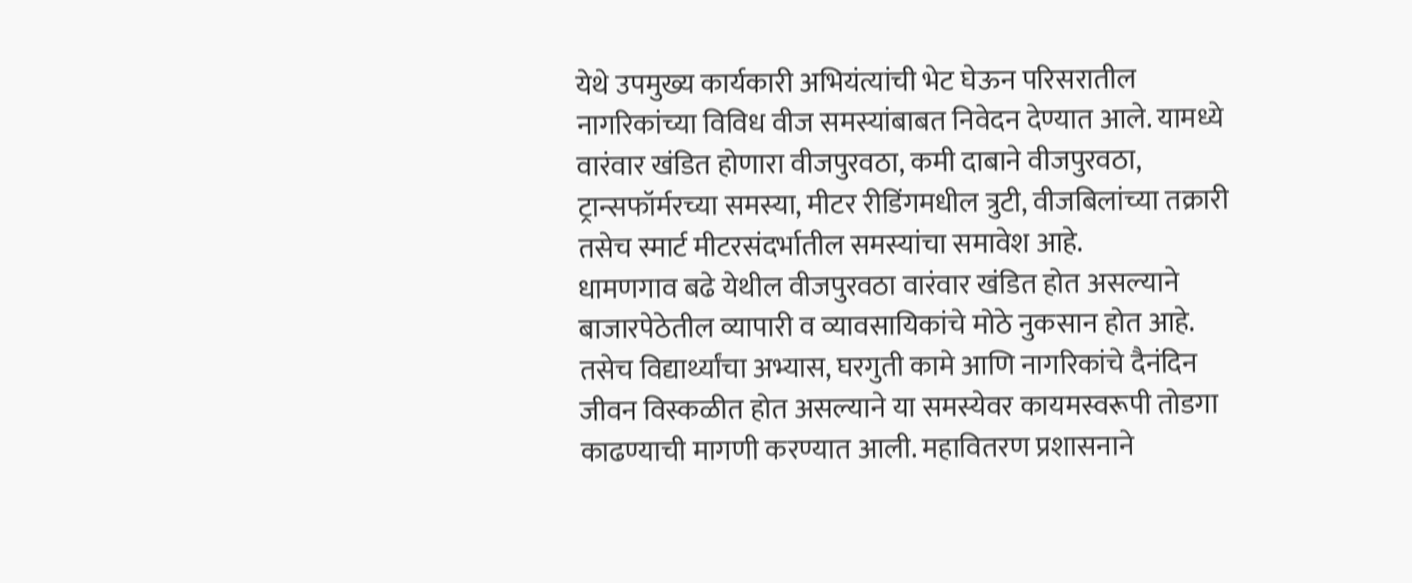येथे उपमुख्य कार्यकारी अभियंत्यांची भेट घेऊन परिसरातील नागरिकांच्या विविध वीज समस्यांबाबत निवेदन देण्यात आले. यामध्ये वारंवार खंडित होणारा वीजपुरवठा, कमी दाबाने वीजपुरवठा, ट्रान्सफॉर्मरच्या समस्या, मीटर रीडिंगमधील त्रुटी, वीजबिलांच्या तक्रारी तसेच स्मार्ट मीटरसंदर्भातील समस्यांचा समावेश आहे.
धामणगाव बढे येथील वीजपुरवठा वारंवार खंडित होत असल्याने बाजारपेठेतील व्यापारी व व्यावसायिकांचे मोठे नुकसान होत आहे. तसेच विद्यार्थ्यांचा अभ्यास, घरगुती कामे आणि नागरिकांचे दैनंदिन जीवन विस्कळीत होत असल्याने या समस्येवर कायमस्वरूपी तोडगा काढण्याची मागणी करण्यात आली. महावितरण प्रशासनाने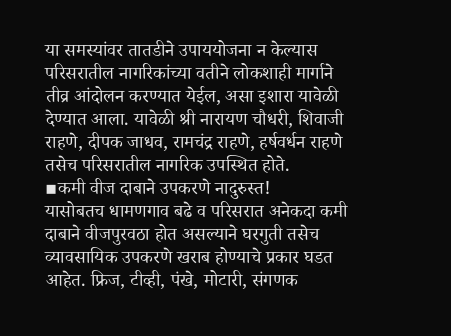या समस्यांवर तातडीने उपाययोजना न केल्यास परिसरातील नागरिकांच्या वतीने लोकशाही मार्गाने तीव्र आंदोलन करण्यात येईल, असा इशारा यावेळी देण्यात आला. यावेळी श्री नारायण चौधरी, शिवाजी राहणे, दीपक जाधव, रामचंद्र राहणे, हर्षवर्धन राहणे तसेच परिसरातील नागरिक उपस्थित होते.
▪कमी वीज दाबाने उपकरणे नादुरुस्त!
यासोबतच धामणगाव बढे व परिसरात अनेकदा कमी दाबाने वीजपुरवठा होत असल्याने घरगुती तसेच व्यावसायिक उपकरणे खराब होण्याचे प्रकार घडत आहेत. फ्रिज, टीव्ही, पंखे, मोटारी, संगणक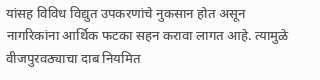यांसह विविध विद्युत उपकरणांचे नुकसान होत असून नागरिकांना आर्थिक फटका सहन करावा लागत आहे. त्यामुळे वीजपुरवठ्याचा दाब नियमित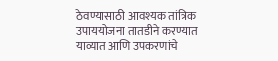ठेवण्यासाठी आवश्यक तांत्रिक उपाययोजना तातडीने करण्यात याव्यात आणि उपकरणांचे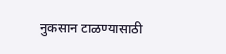नुकसान टाळण्यासाठी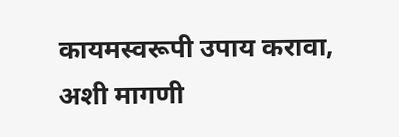कायमस्वरूपी उपाय करावा, अशी मागणी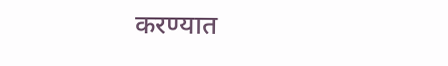करण्यात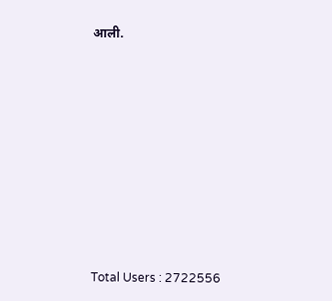आली.










Total Users : 2722556